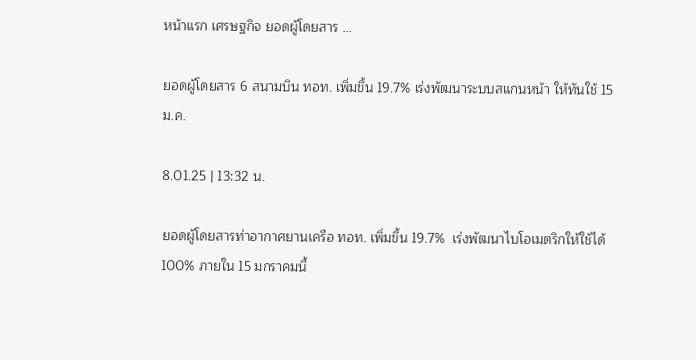หน้าแรก เศรษฐกิจ ยอดผู้โดยสาร ...

ยอดผู้โดยสาร 6 สนามบิน ทอท. เพิ่มขึ้น 19.7% เร่งพัฒนาระบบสแกนหน้า ให้ทันใช้ 15 ม.ค.

8.01.25 | 13:32 น.

ยอดผู้โดยสารท่าอากาศยานเครือ ทอท. เพิ่มขึ้น 19.7%  เร่งพัฒนาไบโอเมตริกให้ใช้ได้ 100% ภายใน 15 มกราคมนี้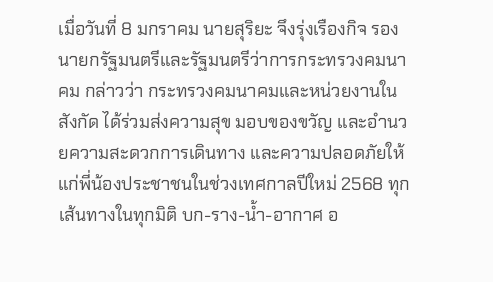เมื่อวันที่ 8 มกราคม นายสุริยะ จึงรุ่งเรืองกิจ รองนายกรัฐมนตรีและรัฐมนตรีว่าการกระทรวงคมนาคม กล่าวว่า กระทรวงคมนาคมและหน่วยงานในสังกัด ได้ร่วมส่งความสุข มอบของขวัญ และอำนวยความสะดวกการเดินทาง และความปลอดภัยให้แก่พี่น้องประชาชนในช่วงเทศกาลปีใหม่ 2568 ทุกเส้นทางในทุกมิติ บก-ราง-น้ำ-อากาศ อ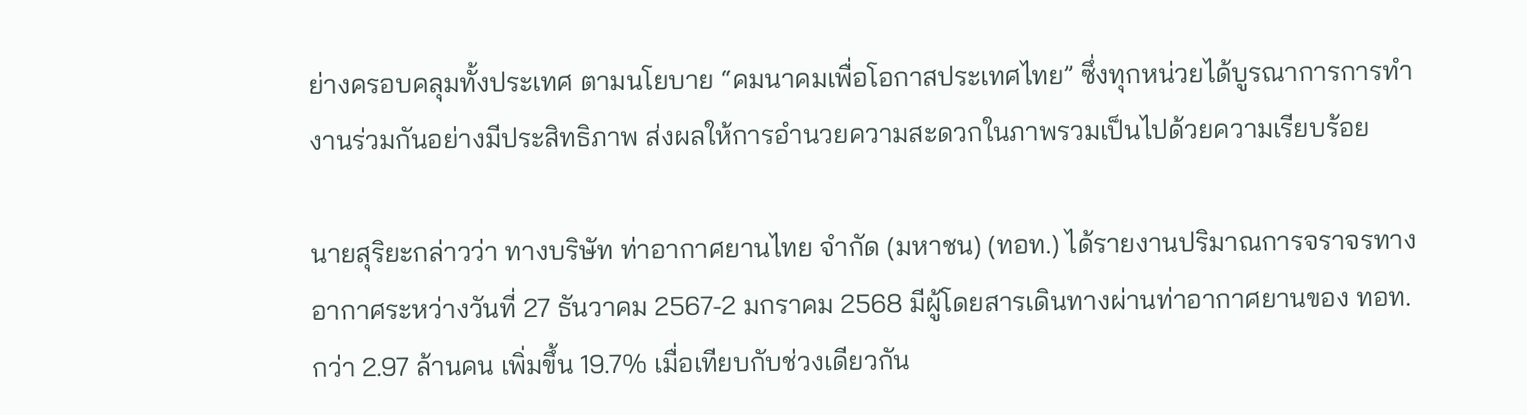ย่างครอบคลุมทั้งประเทศ ตามนโยบาย “คมนาคมเพื่อโอกาสประเทศไทย” ซึ่งทุกหน่วยได้บูรณาการการทำงานร่วมกันอย่างมีประสิทธิภาพ ส่งผลให้การอำนวยความสะดวกในภาพรวมเป็นไปด้วยความเรียบร้อย

นายสุริยะกล่าวว่า ทางบริษัท ท่าอากาศยานไทย จำกัด (มหาชน) (ทอท.) ได้รายงานปริมาณการจราจรทางอากาศระหว่างวันที่ 27 ธันวาคม 2567-2 มกราคม 2568 มีผู้โดยสารเดินทางผ่านท่าอากาศยานของ ทอท. กว่า 2.97 ล้านคน เพิ่มขึ้น 19.7% เมื่อเทียบกับช่วงเดียวกัน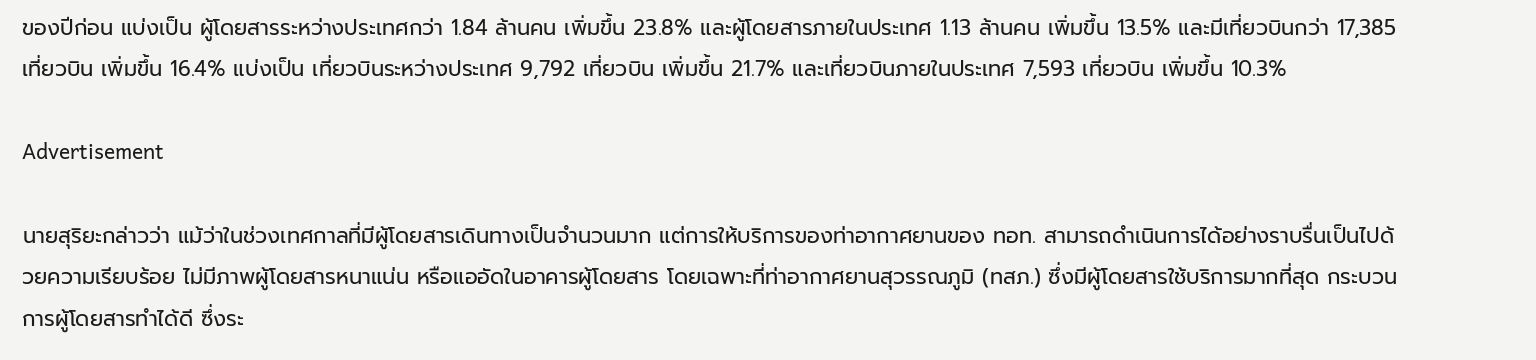ของปีก่อน แบ่งเป็น ผู้โดยสารระหว่างประเทศกว่า 1.84 ล้านคน เพิ่มขึ้น 23.8% และผู้โดยสารภายในประเทศ 1.13 ล้านคน เพิ่มขึ้น 13.5% และมีเที่ยวบินกว่า 17,385 เที่ยวบิน เพิ่มขึ้น 16.4% แบ่งเป็น เที่ยวบินระหว่างประเทศ 9,792 เที่ยวบิน เพิ่มขึ้น 21.7% และเที่ยวบินภายในประเทศ 7,593 เที่ยวบิน เพิ่มขึ้น 10.3%

Advertisement

นายสุริยะกล่าวว่า แม้ว่าในช่วงเทศกาลที่มีผู้โดยสารเดินทางเป็นจำนวนมาก แต่การให้บริการของท่าอากาศยานของ ทอท. สามารถดำเนินการได้อย่างราบรื่นเป็นไปด้วยความเรียบร้อย ไม่มีภาพผู้โดยสารหนาแน่น หรือแออัดในอาคารผู้โดยสาร โดยเฉพาะที่ท่าอากาศยานสุวรรณภูมิ (ทสภ.) ซึ่งมีผู้โดยสารใช้บริการมากที่สุด กระบวนการผู้โดยสารทำได้ดี ซึ่งระ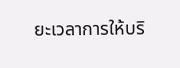ยะเวลาการให้บริ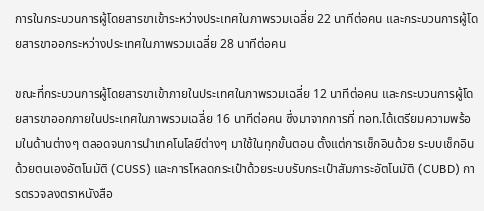การในกระบวนการผู้โดยสารขาเข้าระหว่างประเทศในภาพรวมเฉลี่ย 22 นาทีต่อคน และกระบวนการผู้โดยสารขาออกระหว่างประเทศในภาพรวมเฉลี่ย 28 นาทีต่อคน

ขณะที่กระบวนการผู้โดยสารขาเข้าภายในประเทศในภาพรวมเฉลี่ย 12 นาทีต่อคน และกระบวนการผู้โดยสารขาออกภายในประเทศในภาพรวมเฉลี่ย 16 นาทีต่อคน ซึ่งมาจากการที่ ทอท.ได้เตรียมความพร้อมในด้านต่างๆ ตลอดจนการนำเทคโนโลยีต่างๆ มาใช้ในทุกขั้นตอน ตั้งแต่การเช็กอินด้วย ระบบเช็กอินด้วยตนเองอัตโนมัติ (CUSS) และการโหลดกระเป๋าด้วยระบบรับกระเป๋าสัมภาระอัตโนมัติ (CUBD) การตรวจลงตราหนังสือ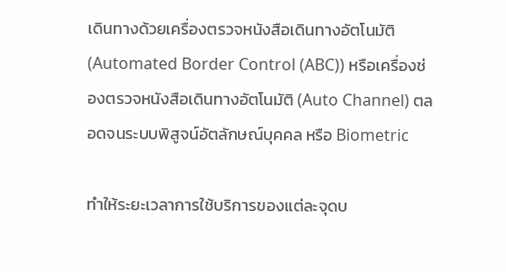เดินทางด้วยเครื่องตรวจหนังสือเดินทางอัตโนมัติ (Automated Border Control (ABC)) หรือเครื่องช่องตรวจหนังสือเดินทางอัตโนมัติ (Auto Channel) ตลอดจนระบบพิสูจน์อัตลักษณ์บุคคล หรือ Biometric

ทำให้ระยะเวลาการใช้บริการของแต่ละจุดบ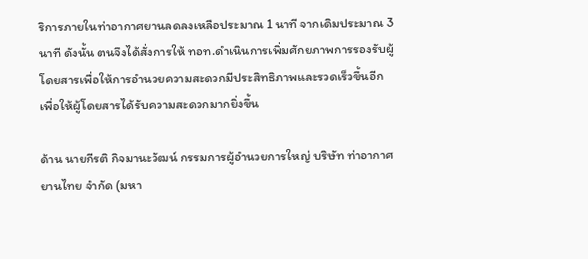ริการภายในท่าอากาศยานลดลงเหลือประมาณ 1 นาที จากเดิมประมาณ 3 นาที ดังนั้น ตนจึงได้สั่งการให้ ทอท.ดำเนินการเพิ่มศักยภาพการรองรับผู้โดยสารเพื่อให้การอำนวยความสะดวกมีประสิทธิภาพและรวดเร็วขึ้นอีก เพื่อให้ผู้โดยสารได้รับความสะดวกมากยิ่งขึ้น

ด้าน นายกีรติ กิจมานะวัฒน์ กรรมการผู้อำนวยการใหญ่ บริษัท ท่าอากาศยานไทย จำกัด (มหา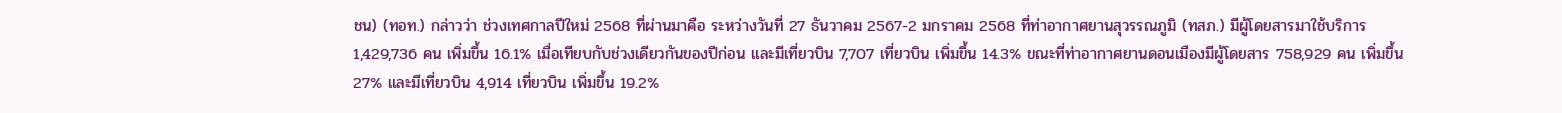ชน) (ทอท.) กล่าวว่า ช่วงเทศกาลปีใหม่ 2568 ที่ผ่านมาคือ ระหว่างวันที่ 27 ธันวาคม 2567-2 มกราคม 2568 ที่ท่าอากาศยานสุวรรณภูมิ (ทสภ.) มีผู้โดยสารมาใช้บริการ 1,429,736 คน เพิ่มขึ้น 16.1% เมื่อเทียบกับช่วงเดียวกันของปีก่อน และมีเที่ยวบิน 7,707 เที่ยวบิน เพิ่มขึ้น 14.3% ขณะที่ท่าอากาศยานดอนเมืองมีผู้โดยสาร 758,929 คน เพิ่มขึ้น 27% และมีเที่ยวบิน 4,914 เที่ยวบิน เพิ่มขึ้น 19.2%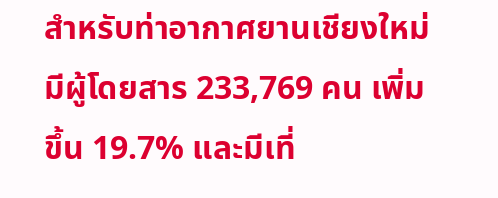สำหรับท่าอากาศยานเชียงใหม่มีผู้โดยสาร 233,769 คน เพิ่มขึ้น 19.7% และมีเที่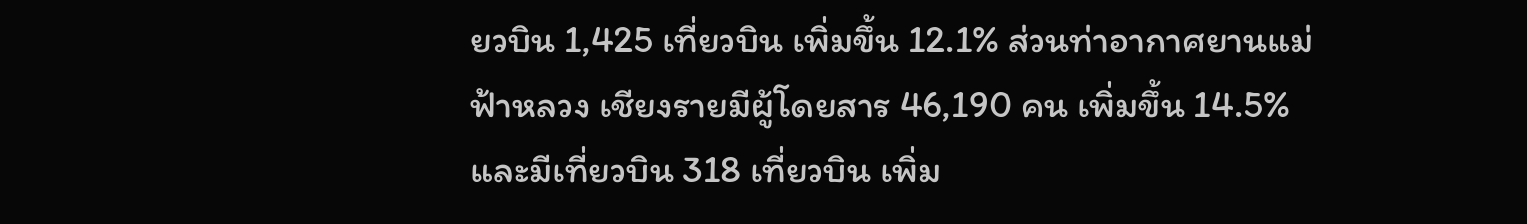ยวบิน 1,425 เที่ยวบิน เพิ่มขึ้น 12.1% ส่วนท่าอากาศยานแม่ฟ้าหลวง เชียงรายมีผู้โดยสาร 46,190 คน เพิ่มขึ้น 14.5% และมีเที่ยวบิน 318 เที่ยวบิน เพิ่ม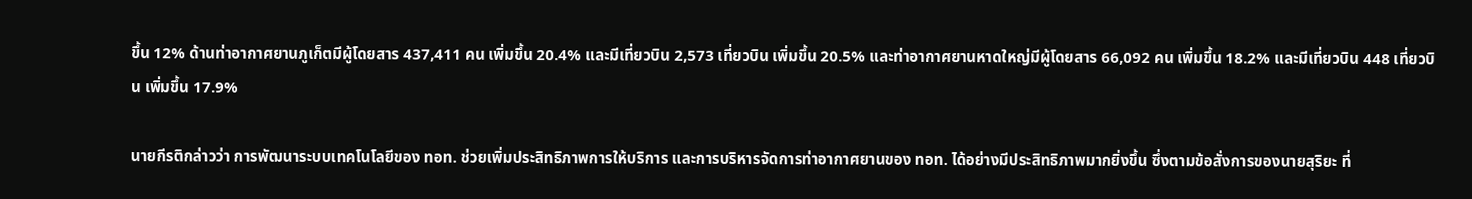ขึ้น 12% ด้านท่าอากาศยานภูเก็ตมีผู้โดยสาร 437,411 คน เพิ่มขึ้น 20.4% และมีเที่ยวบิน 2,573 เที่ยวบิน เพิ่มขึ้น 20.5% และท่าอากาศยานหาดใหญ่มีผู้โดยสาร 66,092 คน เพิ่มขึ้น 18.2% และมีเที่ยวบิน 448 เที่ยวบิน เพิ่มขึ้น 17.9%

นายกีรติกล่าวว่า การพัฒนาระบบเทคโนโลยีของ ทอท. ช่วยเพิ่มประสิทธิภาพการให้บริการ และการบริหารจัดการท่าอากาศยานของ ทอท. ได้อย่างมีประสิทธิภาพมากยิ่งขึ้น ซึ่งตามข้อสั่งการของนายสุริยะ ที่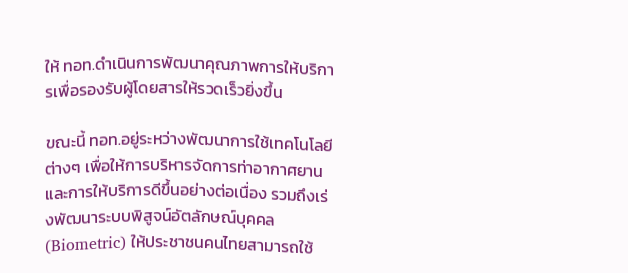ให้ ทอท.ดำเนินการพัฒนาคุณภาพการให้บริการเพื่อรองรับผู้โดยสารให้รวดเร็วยิ่งขึ้น

ขณะนี้ ทอท.อยู่ระหว่างพัฒนาการใช้เทคโนโลยีต่างๆ เพื่อให้การบริหารจัดการท่าอากาศยานและการให้บริการดีขึ้นอย่างต่อเนื่อง รวมถึงเร่งพัฒนาระบบพิสูจน์อัตลักษณ์บุคคล (Biometric) ให้ประชาชนคนไทยสามารถใช้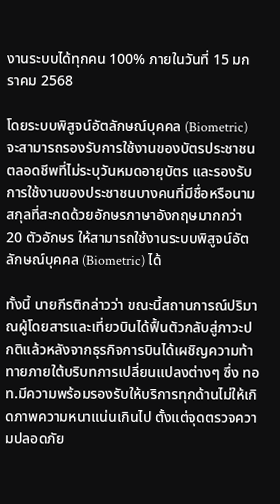งานระบบได้ทุกคน 100% ภายในวันที่ 15 มกราคม 2568

โดยระบบพิสูจน์อัตลักษณ์บุคคล (Biometric) จะสามารถรองรับการใช้งานของบัตรประชาชนตลอดชีพที่ไม่ระบุวันหมดอายุบัตร และรองรับการใช้งานของประชาชนบางคนที่มีชื่อหรือนามสกุลที่สะกดด้วยอักษรภาษาอังกฤษมากกว่า 20 ตัวอักษร ให้สามารถใช้งานระบบพิสูจน์อัตลักษณ์บุคคล (Biometric) ได้

ทั้งนี้ นายกีรติกล่าวว่า ขณะนี้สถานการณ์ปริมาณผู้โดยสารและเที่ยวบินได้ฟื้นตัวกลับสู่ภาวะปกติแล้วหลังจากธุรกิจการบินได้เผชิญความท้าทายภายใต้บริบทการเปลี่ยนแปลงต่างๆ ซึ่ง ทอท.มีความพร้อมรองรับให้บริการทุกด้านไม่ให้เกิดภาพความหนาแน่นเกินไป ตั้งแต่จุดตรวจความปลอดภัย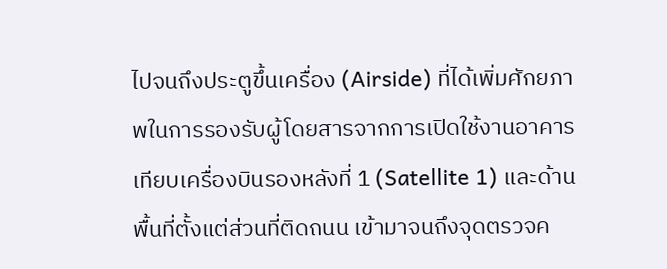ไปจนถึงประตูขึ้นเครื่อง (Airside) ที่ได้เพิ่มศักยภาพในการรองรับผู้โดยสารจากการเปิดใช้งานอาคารเทียบเครื่องบินรองหลังที่ 1 (Satellite 1) และด้านพื้นที่ตั้งแต่ส่วนที่ติดถนน เข้ามาจนถึงจุดตรวจค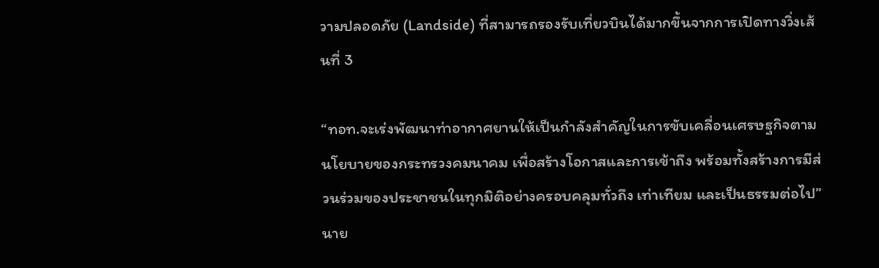วามปลอดภัย (Landside) ที่สามารถรองรับเที่ยวบินได้มากขึ้นจากการเปิดทางวิ่งเส้นที่ 3

“ทอท.จะเร่งพัฒนาท่าอากาศยานให้เป็นกำลังสำคัญในการขับเคลื่อนเศรษฐกิจตามนโยบายของกระทรวงคมนาคม เพื่อสร้างโอกาสและการเข้าถึง พร้อมทั้งสร้างการมีส่วนร่วมของประชาชนในทุกมิติอย่างครอบคลุมทั่วถึง เท่าเทียม และเป็นธรรมต่อไป” นาย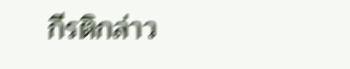กีรติกล่าว